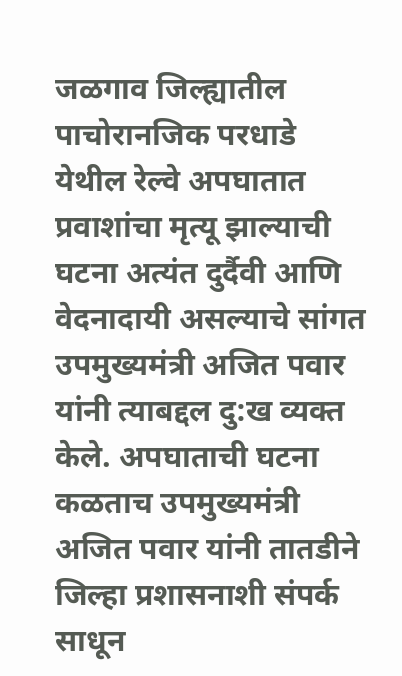जळगाव जिल्ह्यातील पाचोरानजिक परधाडे येथील रेल्वे अपघातात प्रवाशांचा मृत्यू झाल्याची घटना अत्यंत दुर्दैवी आणि वेदनादायी असल्याचे सांगत उपमुख्यमंत्री अजित पवार यांनी त्याबद्दल दु:ख व्यक्त केले. अपघाताची घटना कळताच उपमुख्यमंत्री अजित पवार यांनी तातडीने जिल्हा प्रशासनाशी संपर्क साधून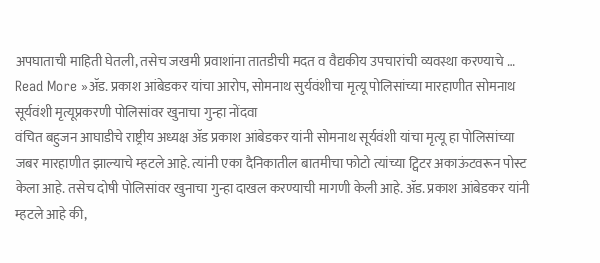अपघाताची माहिती घेतली, तसेच जखमी प्रवाशांना तातडीची मदत व वैद्यकीय उपचारांची व्यवस्था करण्याचे …
Read More »ॲड. प्रकाश आंबेडकर यांचा आरोप, सोमनाथ सुर्यवंशीचा मृत्यू पोलिसांच्या मारहाणीत सोमनाथ सूर्यवंशी मृत्यूप्रकरणी पोलिसांवर खुनाचा गुन्हा नोंदवा
वंचित बहुजन आघाडीचे राष्ट्रीय अध्यक्ष ॲड प्रकाश आंबेडकर यांनी सोमनाथ सूर्यवंशी यांचा मृत्यू हा पोलिसांच्या जबर मारहाणीत झाल्याचे म्हटले आहे. त्यांनी एका दैनिकातील बातमीचा फोटो त्यांच्या ट्विटर अकाऊंटवरून पोस्ट केला आहे. तसेच दोषी पोलिसांवर खुनाचा गुन्हा दाखल करण्याची मागणी केली आहे. ॲड. प्रकाश आंबेडकर यांनी म्हटले आहे की,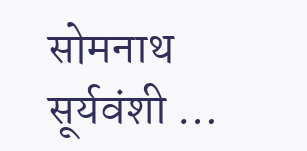सोमनाथ सूर्यवंशी …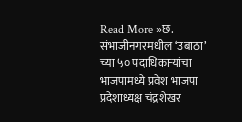Read More »छ. संभाजीनगरमधील ‘उबाठा’ च्या ५० पदाधिकाऱ्यांचा भाजपामध्ये प्रवेश भाजपा प्रदेशाध्यक्ष चंद्रशेखर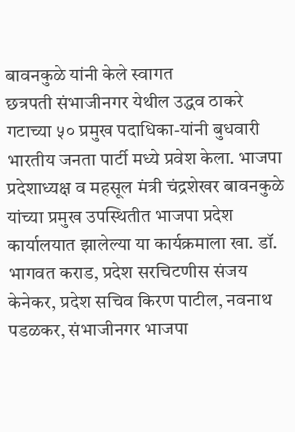बावनकुळे यांनी केले स्वागत
छत्रपती संभाजीनगर येथील उद्धव ठाकरे गटाच्या ५० प्रमुख पदाधिका-यांनी बुधवारी भारतीय जनता पार्टी मध्ये प्रवेश केला. भाजपा प्रदेशाध्यक्ष व महसूल मंत्री चंद्रशेखर बावनकुळे यांच्या प्रमुख उपस्थितीत भाजपा प्रदेश कार्यालयात झालेल्या या कार्यक्रमाला खा. डॉ. भागवत कराड, प्रदेश सरचिटणीस संजय केनेकर, प्रदेश सचिव किरण पाटील, नवनाथ पडळकर, संभाजीनगर भाजपा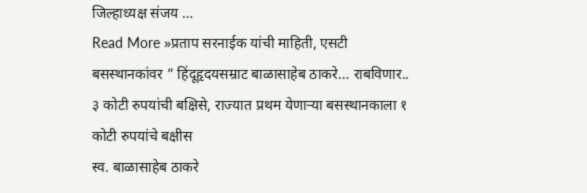जिल्हाध्यक्ष संजय …
Read More »प्रताप सरनाईक यांची माहिती, एसटी बसस्थानकांवर ” हिंदूहृदयसम्राट बाळासाहेब ठाकरे… राबविणार.. ३ कोटी रुपयांची बक्षिसे, राज्यात प्रथम येणाऱ्या बसस्थानकाला १ कोटी रुपयांचे बक्षीस
स्व. बाळासाहेब ठाकरे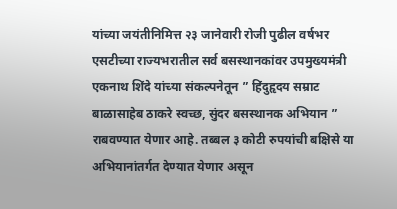यांच्या जयंतीनिमित्त २३ जानेवारी रोजी पुढील वर्षभर एसटीच्या राज्यभरातील सर्व बसस्थानकांवर उपमुख्यमंत्री एकनाथ शिंदे यांच्या संकल्पनेतून ” हिंदुहृदय सम्राट बाळासाहेब ठाकरे स्वच्छ, सुंदर बसस्थानक अभियान ” राबवण्यात येणार आहे. तब्बल ३ कोटी रुपयांची बक्षिसे या अभियानांतर्गत देण्यात येणार असून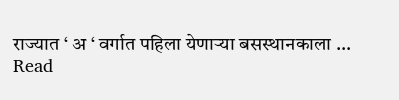राज्यात ‘ अ ‘ वर्गात पहिला येणाऱ्या बसस्थानकाला …
Read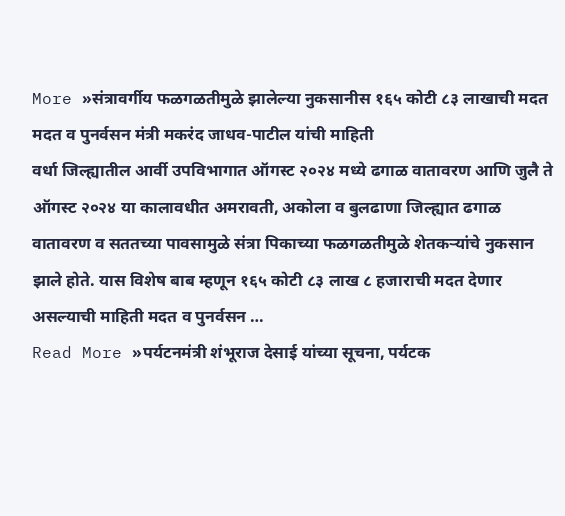More »संत्रावर्गीय फळगळतीमुळे झालेल्या नुकसानीस १६५ कोटी ८३ लाखाची मदत मदत व पुनर्वसन मंत्री मकरंद जाधव-पाटील यांची माहिती
वर्धा जिल्ह्यातील आर्वी उपविभागात ऑगस्ट २०२४ मध्ये ढगाळ वातावरण आणि जुलै ते ऑगस्ट २०२४ या कालावधीत अमरावती, अकोला व बुलढाणा जिल्ह्यात ढगाळ वातावरण व सततच्या पावसामुळे संत्रा पिकाच्या फळगळतीमुळे शेतकऱ्यांचे नुकसान झाले होते. यास विशेष बाब म्हणून १६५ कोटी ८३ लाख ८ हजाराची मदत देणार असल्याची माहिती मदत व पुनर्वसन …
Read More »पर्यटनमंत्री शंभूराज देसाई यांच्या सूचना, पर्यटक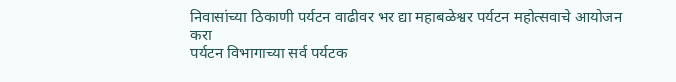निवासांच्या ठिकाणी पर्यटन वाढीवर भर द्या महाबळेश्वर पर्यटन महोत्सवाचे आयोजन करा
पर्यटन विभागाच्या सर्व पर्यटक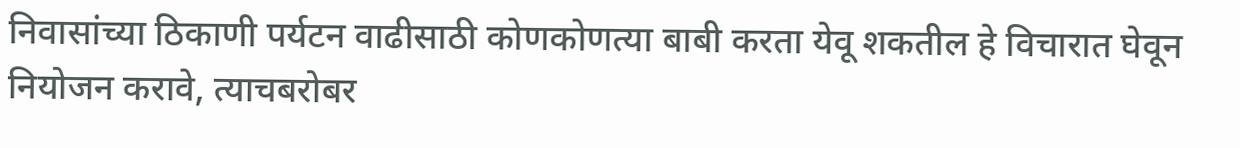निवासांच्या ठिकाणी पर्यटन वाढीसाठी कोणकोणत्या बाबी करता येवू शकतील हे विचारात घेवून नियोजन करावे, त्याचबरोबर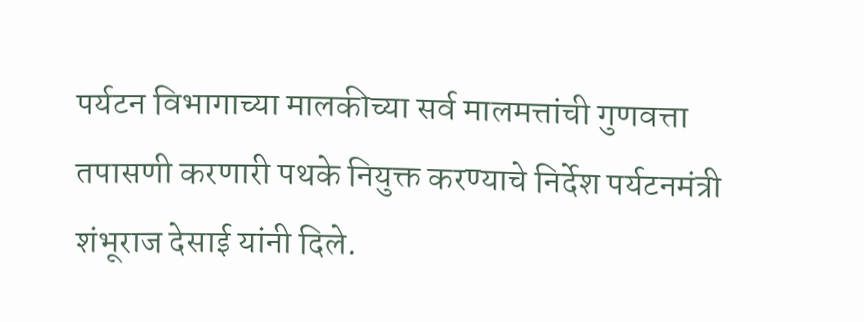पर्यटन विभागाच्या मालकीच्या सर्व मालमत्तांची गुणवत्ता तपासणी करणारी पथके नियुक्त करण्याचे निर्देश पर्यटनमंत्री शंभूराज देसाई यांनी दिले.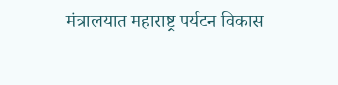मंत्रालयात महाराष्ट्र पर्यटन विकास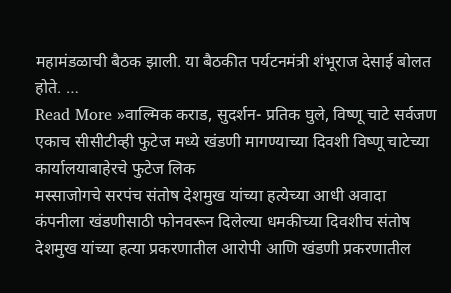महामंडळाची बैठक झाली. या बैठकीत पर्यटनमंत्री शंभूराज देसाई बोलत होते. …
Read More »वाल्मिक कराड, सुदर्शन- प्रतिक घुले, विष्णू चाटे सर्वजण एकाच सीसीटीव्ही फुटेज मध्ये खंडणी मागण्याच्या दिवशी विष्णू चाटेच्या कार्यालयाबाहेरचे फुटेज लिक
मस्साजोगचे सरपंच संतोष देशमुख यांच्या हत्येच्या आधी अवादा कंपनीला खंडणीसाठी फोनवरून दिलेल्या धमकीच्या दिवशीच संतोष देशमुख यांच्या हत्या प्रकरणातील आरोपी आणि खंडणी प्रकरणातील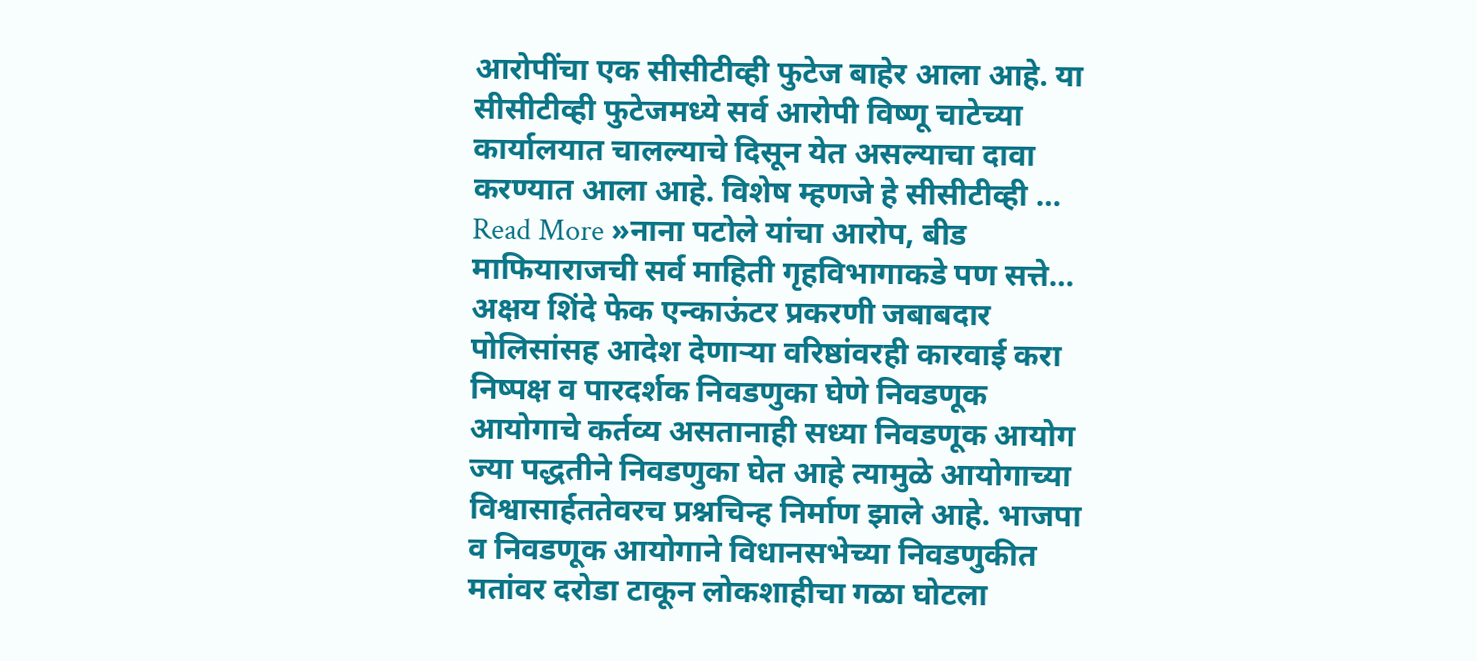आरोपींचा एक सीसीटीव्ही फुटेज बाहेर आला आहे. या सीसीटीव्ही फुटेजमध्ये सर्व आरोपी विष्णू चाटेच्या कार्यालयात चालल्याचे दिसून येत असल्याचा दावा करण्यात आला आहे. विशेष म्हणजे हे सीसीटीव्ही …
Read More »नाना पटोले यांचा आरोप, बीड माफियाराजची सर्व माहिती गृहविभागाकडे पण सत्ते… अक्षय शिंदे फेक एन्काऊंटर प्रकरणी जबाबदार पोलिसांसह आदेश देणाऱ्या वरिष्ठांवरही कारवाई करा
निष्पक्ष व पारदर्शक निवडणुका घेणे निवडणूक आयोगाचे कर्तव्य असतानाही सध्या निवडणूक आयोग ज्या पद्धतीने निवडणुका घेत आहे त्यामुळे आयोगाच्या विश्वासार्हततेवरच प्रश्नचिन्ह निर्माण झाले आहे. भाजपा व निवडणूक आयोगाने विधानसभेच्या निवडणुकीत मतांवर दरोडा टाकून लोकशाहीचा गळा घोटला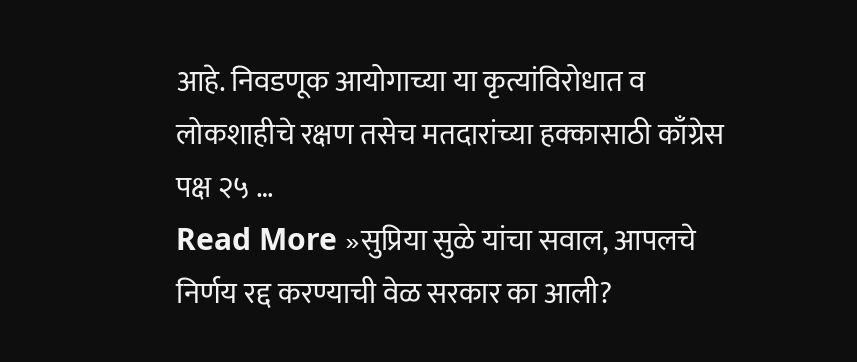आहे. निवडणूक आयोगाच्या या कृत्यांविरोधात व लोकशाहीचे रक्षण तसेच मतदारांच्या हक्कासाठी काँग्रेस पक्ष २५ …
Read More »सुप्रिया सुळे यांचा सवाल, आपलचे निर्णय रद्द करण्याची वेळ सरकार का आली?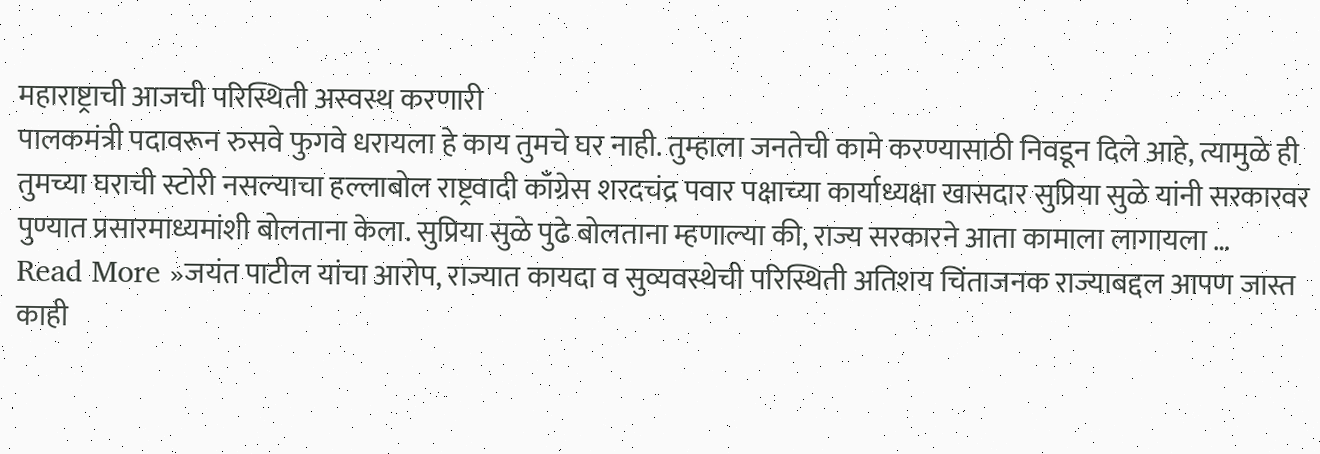महाराष्ट्राची आजची परिस्थिती अस्वस्थ करणारी
पालकमंत्री पदावरून रुसवे फुगवे धरायला हे काय तुमचे घर नाही. तुम्हाला जनतेची कामे करण्यासाठी निवडून दिले आहे, त्यामुळे ही तुमच्या घराची स्टोरी नसल्याचा हल्लाबोल राष्ट्रवादी काँग्रेस शरदचंद्र पवार पक्षाच्या कार्याध्यक्षा खासदार सुप्रिया सुळे यांनी सरकारवर पुण्यात प्रसारमाध्यमांशी बोलताना केला. सुप्रिया सुळे पुढे बोलताना म्हणाल्या की, राज्य सरकारने आता कामाला लागायला …
Read More »जयंत पाटील यांचा आरोप, राज्यात कायदा व सुव्यवस्थेची परिस्थिती अतिशय चिंताजनक राज्याबद्दल आपण जास्त काही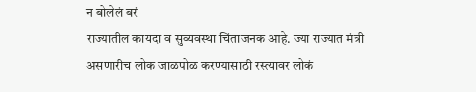न बोलेलं बरं
राज्यातील कायदा व सुव्यवस्था चिंताजनक आहे. ज्या राज्यात मंत्री असणारीच लोक जाळपोळ करण्यासाठी रस्त्यावर लोकं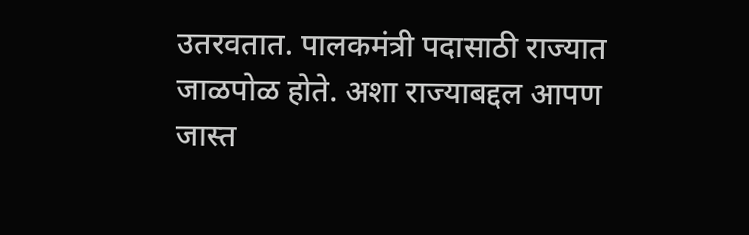उतरवतात. पालकमंत्री पदासाठी राज्यात जाळपोळ होते. अशा राज्याबद्दल आपण जास्त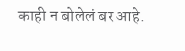काही न बोलेलं बर आहे.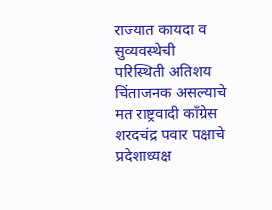राज्यात कायदा व सुव्यवस्थेची परिस्थिती अतिशय चिंताजनक असल्याचे मत राष्ट्रवादी काँग्रेस शरदचंद्र पवार पक्षाचे प्रदेशाध्यक्ष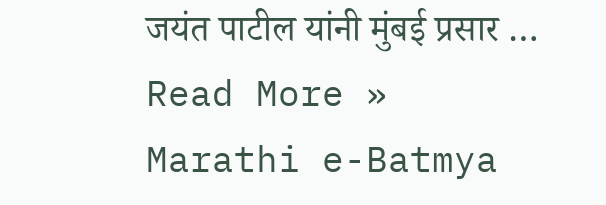जयंत पाटील यांनी मुंबई प्रसार …
Read More »
Marathi e-Batmya